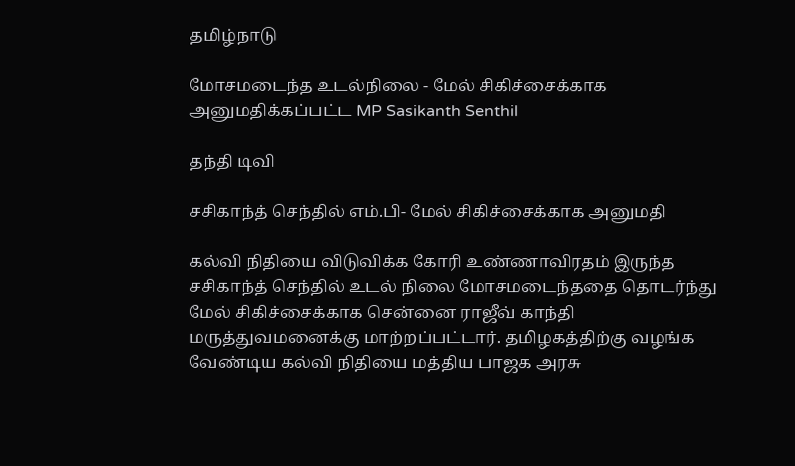தமிழ்நாடு

மோசமடைந்த உடல்நிலை - மேல் சிகிச்சைக்காக அனுமதிக்கப்பட்ட MP Sasikanth Senthil

தந்தி டிவி

சசிகாந்த் செந்தில் எம்.பி- மேல் சிகிச்சைக்காக அனுமதி

கல்வி நிதியை விடுவிக்க கோரி உண்ணாவிரதம் இருந்த சசிகாந்த் செந்தில் உடல் நிலை மோசமடைந்ததை தொடர்ந்து மேல் சிகிச்சைக்காக சென்னை ராஜீவ் காந்தி மருத்துவமனைக்கு மாற்றப்பட்டார். தமிழகத்திற்கு வழங்க வேண்டிய கல்வி நிதியை மத்திய பாஜக அரசு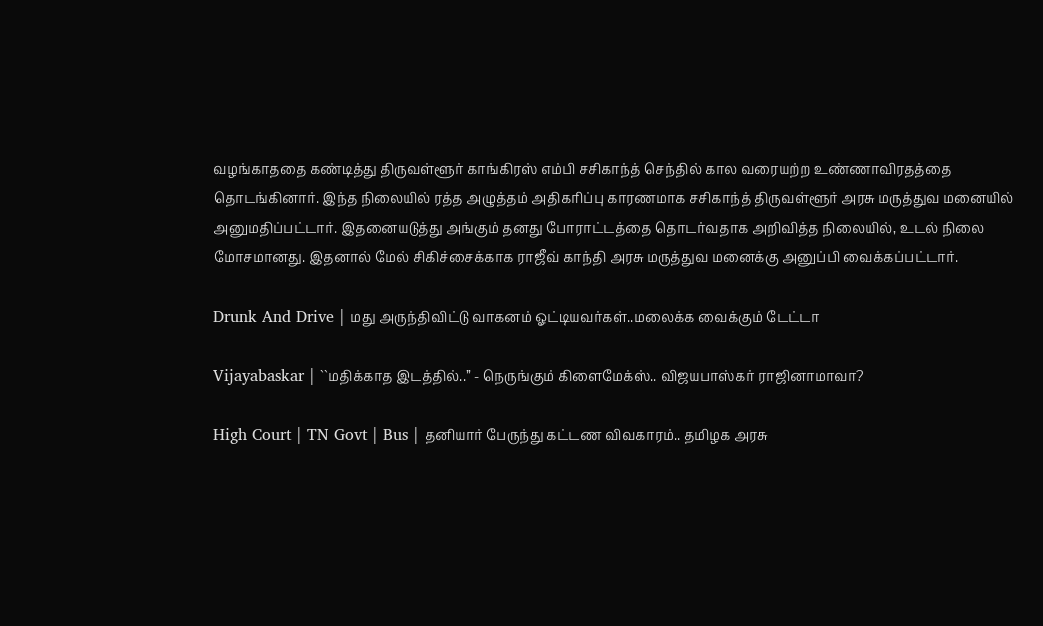வழங்காததை கண்டித்து திருவள்ளூர் காங்கிரஸ் எம்பி சசிகாந்த் செந்தில் கால வரையற்ற உண்ணாவிரதத்தை தொடங்கினார். இந்த நிலையில் ரத்த அழுத்தம் அதிகரிப்பு காரணமாக சசிகாந்த் திருவள்ளூர் அரசு மருத்துவ மனையில் அனுமதிப்பட்டார். இதனையடுத்து அங்கும் தனது போராட்டத்தை தொடர்வதாக அறிவித்த நிலையில், உடல் நிலை மோசமானது. இதனால் மேல் சிகிச்சைக்காக ராஜீவ் காந்தி அரசு மருத்துவ மனைக்கு அனுப்பி வைக்கப்பட்டார்.

Drunk And Drive | மது அருந்திவிட்டு வாகனம் ஓட்டியவர்கள்..மலைக்க வைக்கும் டேட்டா

Vijayabaskar | ``மதிக்காத இடத்தில்..’’ - நெருங்கும் கிளைமேக்ஸ்.. விஜயபாஸ்கர் ராஜினாமாவா?

High Court | TN Govt | Bus | தனியார் பேருந்து கட்டண விவகாரம்.. தமிழக அரசு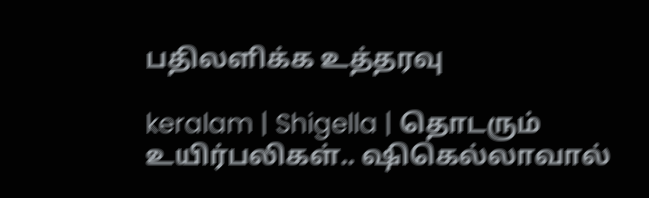பதிலளிக்க உத்தரவு

keralam | Shigella | தொடரும் உயிர்பலிகள்.. ஷிகெல்லாவால்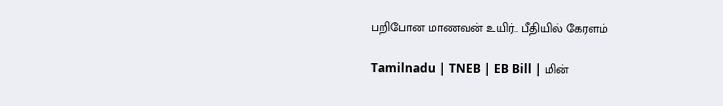பறிபோன மாணவன் உயிர்.. பீதியில் கேரளம்

Tamilnadu | TNEB | EB Bill | மின்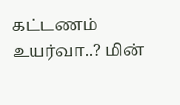கட்டணம் உயர்வா..? மின்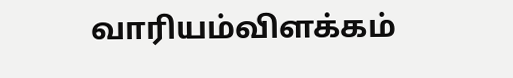வாரியம்விளக்கம்